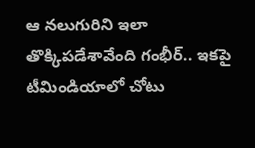ఆ నలుగురిని ఇలా తొక్కిపడేశావేంది గంభీర్.. ఇకపై టీమిండియాలో చోటు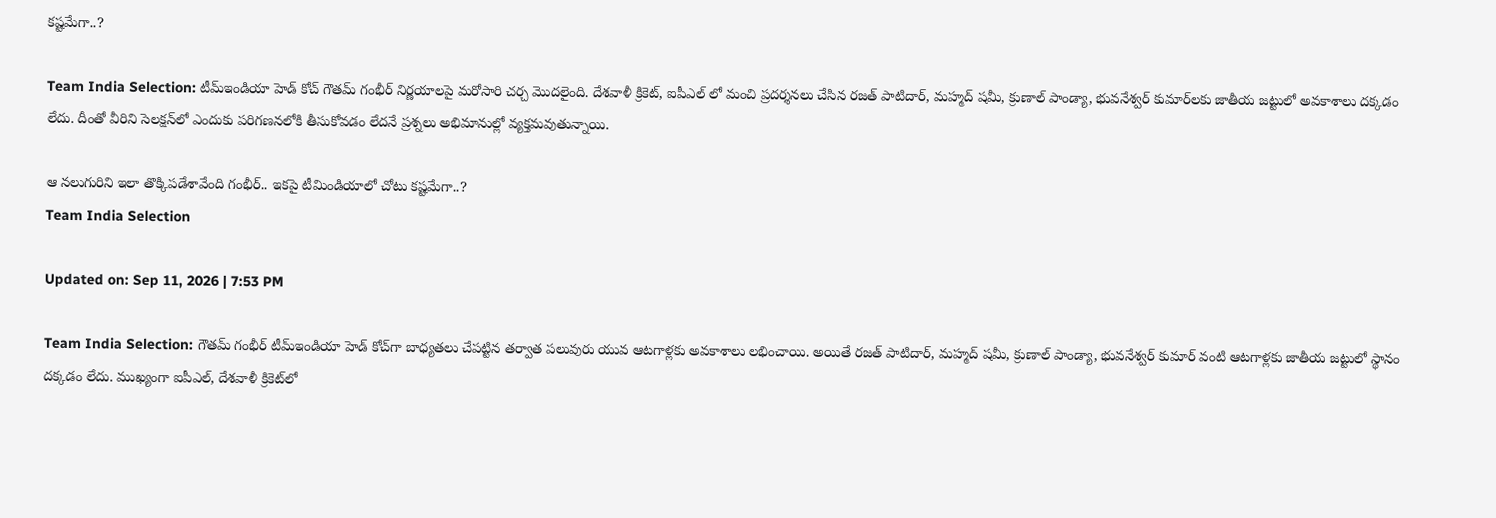కష్టమేగా..?

Team India Selection: టీమ్‌ఇండియా హెడ్ కోచ్ గౌతమ్ గంభీర్ నిర్ణయాలపై మరోసారి చర్చ మొదలైంది. దేశవాళీ క్రికెట్, ఐపీఎల్ లో మంచి ప్రదర్శనలు చేసిన రజత్ పాటిదార్, మహ్మద్ షమీ, క్రుణాల్ పాండ్యా, భువనేశ్వర్ కుమార్‌లకు జాతీయ జట్టులో అవకాశాలు దక్కడం లేదు. దీంతో వీరిని సెలక్షన్‌లో ఎందుకు పరిగణనలోకి తీసుకోవడం లేదనే ప్రశ్నలు అభిమానుల్లో వ్యక్తమవుతున్నాయి.

ఆ నలుగురిని ఇలా తొక్కిపడేశావేంది గంభీర్.. ఇకపై టీమిండియాలో చోటు కష్టమేగా..?
Team India Selection

Updated on: Sep 11, 2026 | 7:53 PM

Team India Selection: గౌతమ్ గంభీర్ టీమ్‌ఇండియా హెడ్ కోచ్‌గా బాధ్యతలు చేపట్టిన తర్వాత పలువురు యువ ఆటగాళ్లకు అవకాశాలు లభించాయి. అయితే రజత్ పాటిదార్, మహ్మద్ షమీ, క్రుణాల్ పాండ్యా, భువనేశ్వర్ కుమార్ వంటి ఆటగాళ్లకు జాతీయ జట్టులో స్థానం దక్కడం లేదు. ముఖ్యంగా ఐపీఎల్, దేశవాళీ క్రికెట్‌లో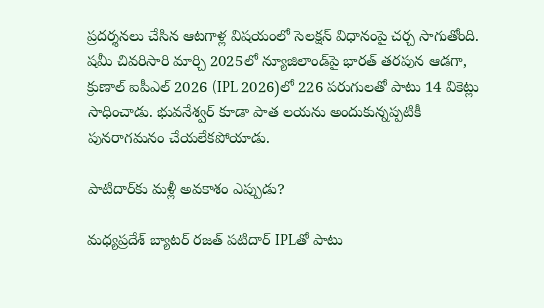ప్రదర్శనలు చేసిన ఆటగాళ్ల విషయంలో సెలక్షన్ విధానంపై చర్చ సాగుతోంది. షమీ చివరిసారి మార్చి 2025లో న్యూజిలాండ్‌పై భారత్ తరపున ఆడగా, క్రుణాల్ ఐపీఎల్ 2026 (IPL 2026)లో 226 పరుగులతో పాటు 14 వికెట్లు సాధించాడు. భువనేశ్వర్ కూడా పాత లయను అందుకున్నప్పటికీ పునరాగమనం చేయలేకపోయాడు.

పాటిదార్‌కు మళ్లీ అవకాశం ఎప్పుడు?

మధ్యప్రదేశ్ బ్యాటర్ రజత్ పటిదార్ IPLతో పాటు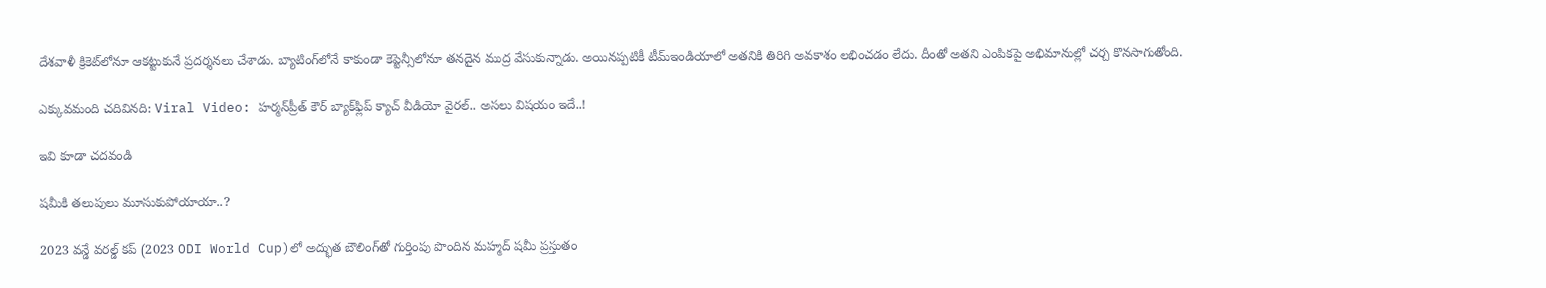దేశవాళీ క్రికెట్‌లోనూ ఆకట్టుకునే ప్రదర్శనలు చేశాడు. బ్యాటింగ్‌లోనే కాకుండా కెప్టెన్సీలోనూ తనదైన ముద్ర వేసుకున్నాడు. అయినప్పటికీ టీమ్‌ఇండియాలో అతనికి తిరిగి అవకాశం లభించడం లేదు. దీంతో అతని ఎంపికపై అభిమానుల్లో చర్చ కొనసాగుతోంది.

ఎక్కువమంది చదివినది: Viral Video: హర్మన్‌ప్రీత్ కౌర్ బ్యాక్‌ఫ్లిప్ క్యాచ్ వీడియో వైరల్.. అసలు విషయం ఇదే..!

ఇవి కూడా చదవండి

షమీకి తలుపులు మూసుకుపోయాయా..?

2023 వన్డే వరల్డ్ కప్ (2023 ODI World Cup)లో అద్భుత బౌలింగ్‌తో గుర్తింపు పొందిన మహ్మద్ షమీ ప్రస్తుతం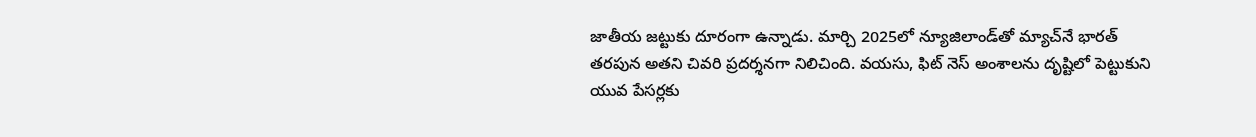జాతీయ జట్టుకు దూరంగా ఉన్నాడు. మార్చి 2025లో న్యూజిలాండ్‌తో మ్యాచ్‌నే భారత్ తరపున అతని చివరి ప్రదర్శనగా నిలిచింది. వయసు, ఫిట్ నెస్ అంశాలను దృష్టిలో పెట్టుకుని యువ పేసర్లకు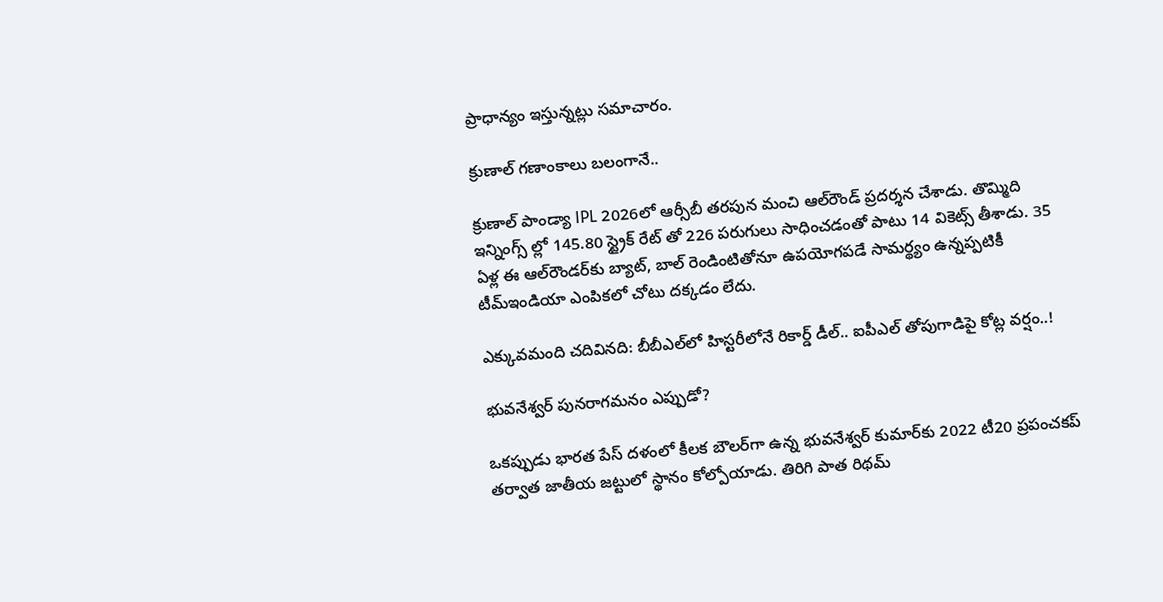ప్రాధాన్యం ఇస్తున్నట్లు సమాచారం.

క్రుణాల్ గణాంకాలు బలంగానే..

క్రుణాల్ పాండ్యా IPL 2026లో ఆర్సీబీ తరపున మంచి ఆల్‌రౌండ్ ప్రదర్శన చేశాడు. తొమ్మిది ఇన్నింగ్స్ ల్లో 145.80 స్ట్రైక్ రేట్ తో 226 పరుగులు సాధించడంతో పాటు 14 వికెట్స్ తీశాడు. 35 ఏళ్ల ఈ ఆల్‌రౌండర్‌కు బ్యాట్, బాల్ రెండింటితోనూ ఉపయోగపడే సామర్థ్యం ఉన్నప్పటికీ టీమ్‌ఇండియా ఎంపికలో చోటు దక్కడం లేదు.

ఎక్కువమంది చదివినది: బీబీఎల్‌లో హిస్టరీలోనే రికార్డ్ డీల్.. ఐపీఎల్ తోపుగాడిపై కోట్ల వర్షం..!

భువనేశ్వర్ పునరాగమనం ఎప్పుడో?

ఒకప్పుడు భారత పేస్ దళంలో కీలక బౌలర్‌గా ఉన్న భువనేశ్వర్ కుమార్‌కు 2022 టీ20 ప్రపంచకప్ తర్వాత జాతీయ జట్టులో స్థానం కోల్పోయాడు. తిరిగి పాత రిథమ్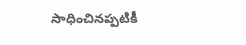సాధించినప్పటికీ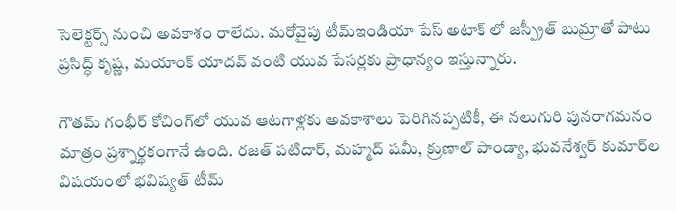సెలెక్టర్స్ నుంచి అవకాశం రాలేదు. మరోవైపు టీమ్‌ఇండియా పేస్ అటాక్ లో జస్ప్రీత్ బుమ్రాతో పాటు ప్రసిద్ధ్ కృష్ణ, మయాంక్ యాదవ్ వంటి యువ పేసర్లకు ప్రాధాన్యం ఇస్తున్నారు.

గౌతమ్ గంభీర్ కోచింగ్‌లో యువ ఆటగాళ్లకు అవకాశాలు పెరిగినప్పటికీ, ఈ నలుగురి పునరాగమనం మాత్రం ప్రశ్నార్థకంగానే ఉంది. రజత్ పటిదార్, మహ్మద్ షమీ, క్రుణాల్ పాండ్యా, భువనేశ్వర్ కుమార్‌ల విషయంలో భవిష్యత్ టీమ్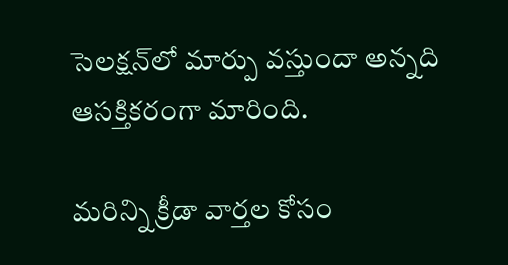సెలక్షన్‌లో మార్పు వస్తుందా అన్నది ఆసక్తికరంగా మారింది.

మరిన్ని క్రీడా వార్తల కోసం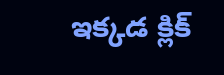ఇక్కడ క్లిక్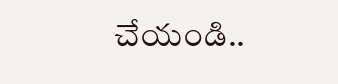చేయండి..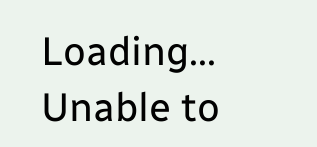Loading...
Unable to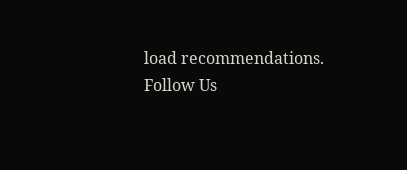load recommendations.
Follow Us